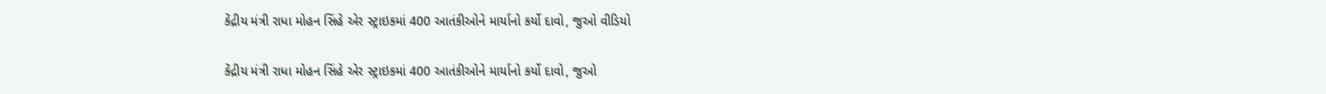કેંદ્રીય મંત્રી રાધા મોહન સિંહે એર સ્ટ્રાઇકમાં 400 આતંકીઓને માર્યાનો કર્યો દાવો, જુઓ વીડિયો

કેંદ્રીય મંત્રી રાધા મોહન સિંહે એર સ્ટ્રાઇકમાં 400 આતંકીઓને માર્યાનો કર્યો દાવો, જુઓ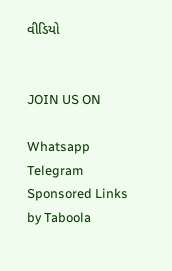વીડિયો


JOIN US ON

Whatsapp
Telegram
Sponsored Links by Taboola